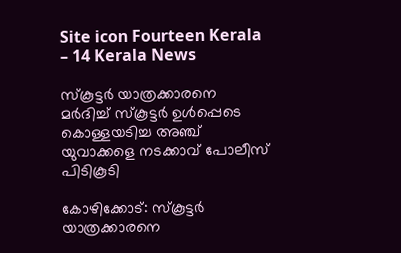Site icon Fourteen Kerala – 14 Kerala News

സ്‌കൂട്ടര്‍ യാത്രക്കാരനെ മര്‍ദിച്ച് സ്‌കൂട്ടര്‍ ഉള്‍പ്പെടെ കൊള്ളയടിച്ച അഞ്ച് യുവാക്കളെ നടക്കാവ് പോലീസ് പിടികൂടി

കോഴിക്കോട്: സ്‌കൂട്ടര്‍ യാത്രക്കാരനെ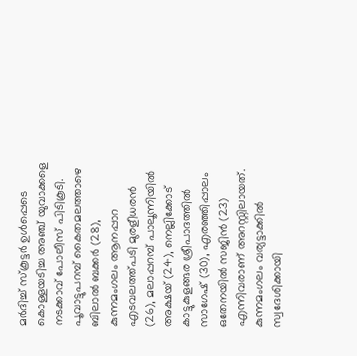മര്‍ദിച്ച് സ്‌കൂട്ടര്‍ ഉള്‍പ്പെടെ കൊള്ളയടിച്ച അഞ്ച് യുവാക്കളെ നടക്കാവ് പോലീസ് പിടികൂടി. പൂവാട്ടുപറമ്പ് കൈതമലത്താഴെ ബിലാല്‍ ബക്കര്‍ (28), കുന്നമംഗലം ആനപ്പാറ എടവലത്ത്പടി മുരളീധരന്‍ (26), മലാപ്പറമ്പ് പാലൂന്നിയില്‍ അക്ഷയ് (24), നെല്ലിക്കോട് കാട്ടുകുളങ്ങര ശ്രീപാദത്തില്‍ സാഗേഷ് (30), എരഞ്ഞിപ്പാലം ഒതേനയില്‍ സജിന്‍ (23) എന്നിവരാണ് അറസ്റ്റിലായത്. കുന്നമംഗലം വര്യട്ടാക്കില്‍ സ്വദേശിക്കായി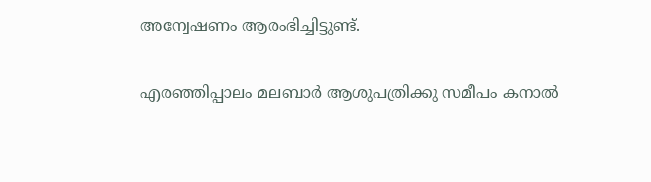അന്വേഷണം ആരംഭിച്ചിട്ടുണ്ട്.

എരഞ്ഞിപ്പാലം മലബാര്‍ ആശുപത്രിക്കു സമീപം കനാല്‍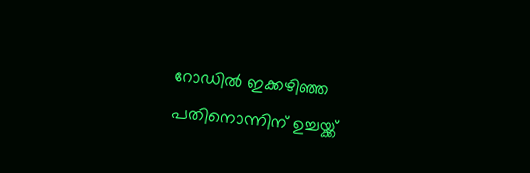റോഡില്‍ ഇക്കഴിഞ്ഞ പതിനൊന്നിന് ഉച്ചയ്ക്ക്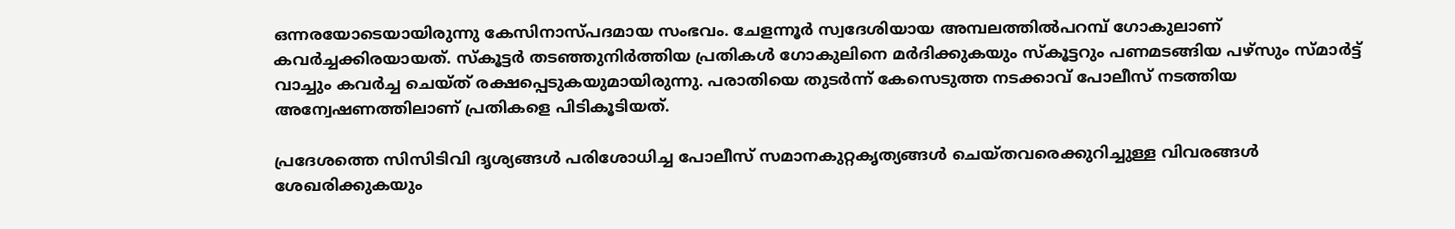ഒന്നരയോടെയായിരുന്നു കേസിനാസ്പദമായ സംഭവം. ചേളന്നൂര്‍ സ്വദേശിയായ അമ്പലത്തില്‍പറമ്പ് ഗോകുലാണ് കവര്‍ച്ചക്കിരയായത്. സ്‌കൂട്ടര്‍ തടഞ്ഞുനിര്‍ത്തിയ പ്രതികള്‍ ഗോകുലിനെ മര്‍ദിക്കുകയും സ്‌കൂട്ടറും പണമടങ്ങിയ പഴ്‌സും സ്മാര്‍ട്ട് വാച്ചും കവര്‍ച്ച ചെയ്ത് രക്ഷപ്പെടുകയുമായിരുന്നു. പരാതിയെ തുടര്‍ന്ന് കേസെടുത്ത നടക്കാവ് പോലീസ് നടത്തിയ അന്വേഷണത്തിലാണ് പ്രതികളെ പിടികൂടിയത്.

പ്രദേശത്തെ സിസിടിവി ദൃശ്യങ്ങള്‍ പരിശോധിച്ച പോലീസ് സമാനകുറ്റകൃത്യങ്ങള്‍ ചെയ്തവരെക്കുറിച്ചുള്ള വിവരങ്ങള്‍ ശേഖരിക്കുകയും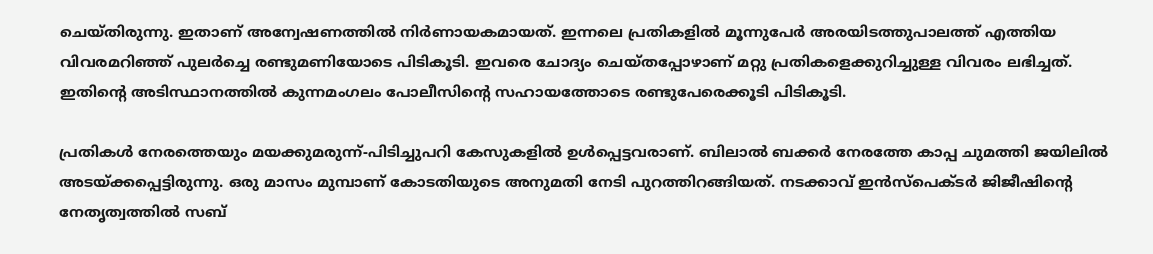ചെയ്തിരുന്നു. ഇതാണ് അന്വേഷണത്തില്‍ നിര്‍ണായകമായത്. ഇന്നലെ പ്രതികളില്‍ മൂന്നുപേര്‍ അരയിടത്തുപാലത്ത് എത്തിയ വിവരമറിഞ്ഞ് പുലര്‍ച്ചെ രണ്ടുമണിയോടെ പിടികൂടി. ഇവരെ ചോദ്യം ചെയ്തപ്പോഴാണ് മറ്റു പ്രതികളെക്കുറിച്ചുള്ള വിവരം ലഭിച്ചത്. ഇതിന്റെ അടിസ്ഥാനത്തില്‍ കുന്നമംഗലം പോലീസിന്റെ സഹായത്തോടെ രണ്ടുപേരെക്കൂടി പിടികൂടി.

പ്രതികള്‍ നേരത്തെയും മയക്കുമരുന്ന്-പിടിച്ചുപറി കേസുകളില്‍ ഉള്‍പ്പെട്ടവരാണ്. ബിലാല്‍ ബക്കര്‍ നേരത്തേ കാപ്പ ചുമത്തി ജയിലില്‍ അടയ്ക്കപ്പെട്ടിരുന്നു. ഒരു മാസം മുമ്പാണ് കോടതിയുടെ അനുമതി നേടി പുറത്തിറങ്ങിയത്. നടക്കാവ് ഇന്‍സ്‌പെക്ടര്‍ ജിജീഷിന്റെ നേതൃത്വത്തില്‍ സബ്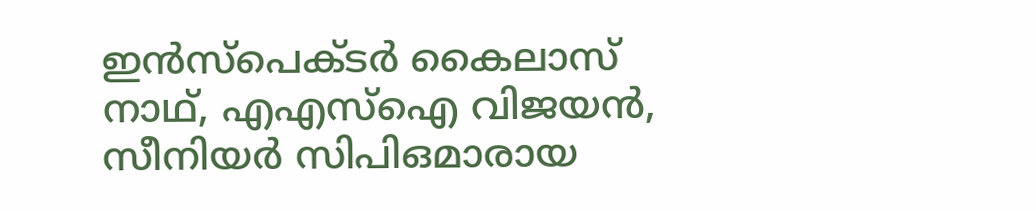ഇന്‍സ്‌പെക്ടര്‍ കൈലാസ് നാഥ്, എഎസ്‌ഐ വിജയന്‍, സീനിയര്‍ സിപിഒമാരായ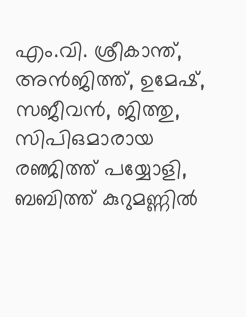എം.വി. ശ്രീകാന്ത്, അന്‍ജിത്ത്, ഉമേഷ്, സജീവന്‍, ജിത്തു, സിപിഒമാരായ രഞ്ജിത്ത് പയ്യോളി, ബബിത്ത് കുറുമണ്ണില്‍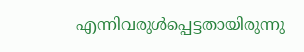എന്നിവരുള്‍പ്പെട്ടതായിരുന്നു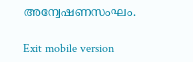അന്വേഷണസംഘം.

Exit mobile version